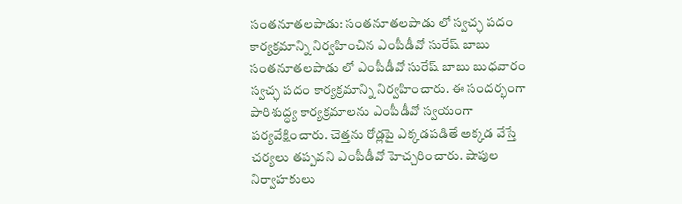సంతనూతలపాడు: సంతనూతలపాడు లో స్వచ్ఛ పదం కార్యక్రమాన్ని నిర్వహించిన ఎంపీడీవో సురేష్ బాబు
సంతనూతలపాడు లో ఎంపీడీవో సురేష్ బాబు బుధవారం స్వచ్ఛ పదం కార్యక్రమాన్ని నిర్వహించారు. ఈ సందర్భంగా పారిశుద్ధ్య కార్యక్రమాలను ఎంపీడీవో స్వయంగా పర్యవేక్షించారు. చెత్తను రోడ్లపై ఎక్కడపడితే అక్కడ వేస్తే చర్యలు తప్పవని ఎంపీడీవో హెచ్చరించారు. షాపుల నిర్వాహకులు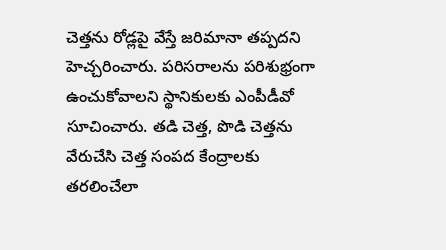చెత్తను రోడ్లపై వేస్తే జరిమానా తప్పదని హెచ్చరించారు. పరిసరాలను పరిశుభ్రంగా ఉంచుకోవాలని స్థానికులకు ఎంపీడీవో సూచించారు. తడి చెత్త, పొడి చెత్తను వేరుచేసి చెత్త సంపద కేంద్రాలకు తరలించేలా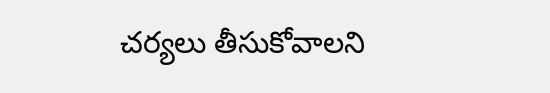చర్యలు తీసుకోవాలని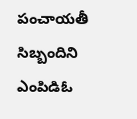పంచాయతీ సిబ్బందిని ఎంపిడిఓ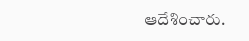ఆదేశించారు.